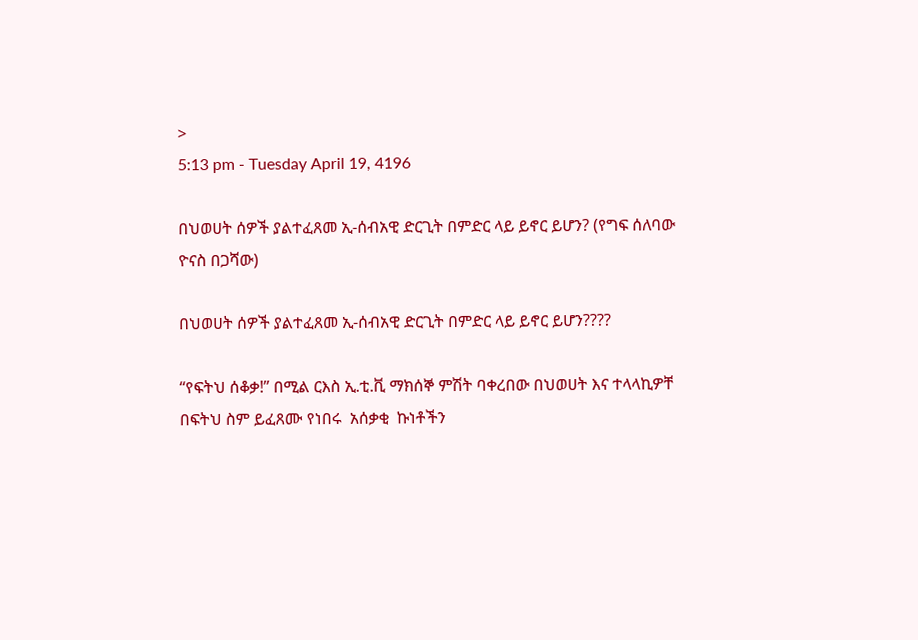>
5:13 pm - Tuesday April 19, 4196

በህወሀት ሰዎች ያልተፈጸመ ኢ-ሰብአዊ ድርጊት በምድር ላይ ይኖር ይሆን? (የግፍ ሰለባው ዮናስ በጋሻው)

በህወሀት ሰዎች ያልተፈጸመ ኢ-ሰብአዊ ድርጊት በምድር ላይ ይኖር ይሆን????

“የፍትህ ሰቆቃ!” በሚል ርእስ ኢ.ቲ.ቪ ማክሰኞ ምሽት ባቀረበው በህወሀት እና ተላላኪዎቸ በፍትህ ስም ይፈጸሙ የነበሩ  አሰቃቂ  ኩነቶችን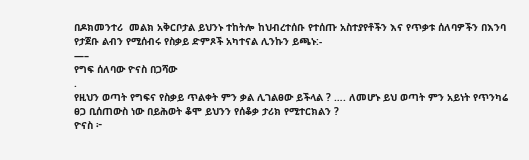በዶክመንተሪ  መልክ አቅርቦታል ይህንኑ ተከትሎ ከህብረተሰቡ የተሰጡ አስተያየቶችን እና የጥቃቱ ሰለባዎችን በእንባ የታጀቡ ልብን የሚሰብሩ የስቃይ ድምጾች አካተናል ሊንኩን ይጫኑ:-
—–
የግፍ ሰለባው ዮናስ በጋሻው
.
የዚህን ወጣት የግፍና የስቃይ ጥልቀት ምን ቃል ሊገልፀው ይችላል ? …. ለመሆኑ ይህ ወጣት ምን አይነት የጥንካሬ ፀጋ ቢሰጠውስ ነው በይሕወት ቆሞ ይህንን የሰቆቃ ታሪክ የሚተርክልን ?
ዮናስ ፦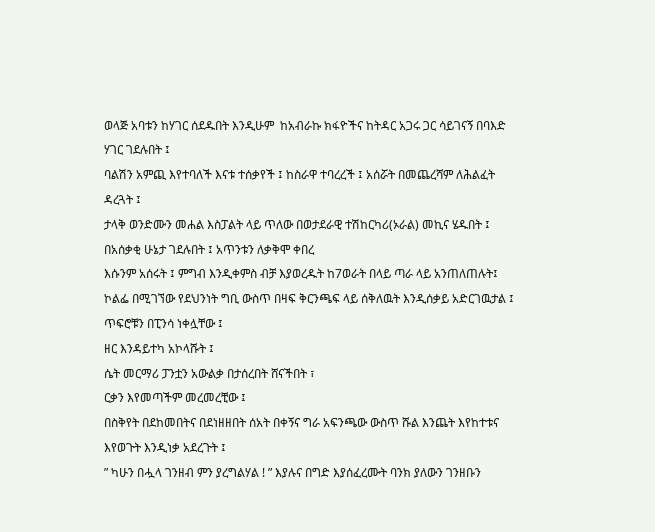ወላጅ አባቱን ከሃገር ሰደዱበት እንዲሁም  ከአብራኩ ክፋዮችና ከትዳር አጋሩ ጋር ሳይገናኝ በባእድ ሃገር ገደሉበት ፤
ባልሽን አምጪ እየተባለች እናቱ ተሰቃየች ፤ ከስራዋ ተባረረች ፤ አሰሯት በመጨረሻም ለሕልፈት ዳረጓት ፤
ታላቅ ወንድሙን መሐል እስፓልት ላይ ጥለው በወታደራዊ ተሽከርካሪ(ኦራል) መኪና ሄዱበት ፤ በአሰቃቂ ሁኔታ ገደሉበት ፤ አጥንቱን ለቃቅሞ ቀበረ
እሱንም አሰሩት ፤ ምግብ እንዲቀምስ ብቻ እያወረዱት ከ7ወራት በላይ ጣራ ላይ አንጠለጠሉት፤
ኮልፌ በሚገኘው የደህንነት ግቢ ውስጥ በዛፍ ቅርንጫፍ ላይ ሰቅለዉት እንዲሰቃይ አድርገዉታል ፤
ጥፍሮቹን በፒንሳ ነቀሏቸው ፤
ዘር እንዳይተካ አኮላሹት ፤
ሴት መርማሪ ፓንቷን አውልቃ በታሰረበት ሸናችበት ፣
ርቃን እየመጣችም መረመረቺው ፤
በስቅየት በደከመበትና በደነዘዘበት ሰአት በቀኝና ግራ አፍንጫው ውስጥ ሹል እንጨት እየከተቱና እየወጉት እንዲነቃ አደረጉት ፤
” ካሁን በሗላ ገንዘብ ምን ያረግልሃል ! ” እያሉና በግድ እያሰፈረሙት ባንክ ያለውን ገንዘቡን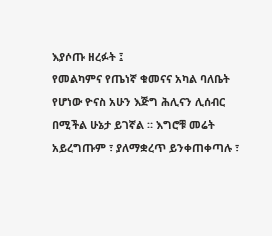እያሶጡ ዘረፉት ፤
የመልካምና የጤነኛ ቁመናና አካል ባለቤት የሆነው ዮናስ አሁን እጅግ ሕሊናን ሊሰብር በሚችል ሁኔታ ይገኛል ። እግሮቹ መሬት አይረግጡም ፣ ያለማቋረጥ ይንቀጠቀጣሉ ፣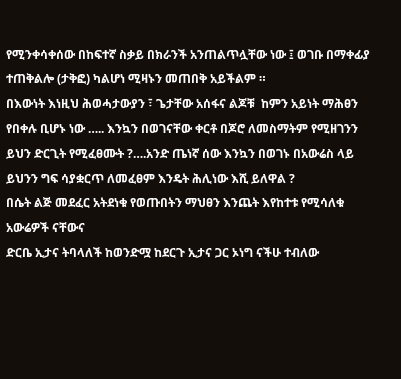የሚንቀሳቀሰው በከፍተኛ ስቃይ በክራንች አንጠልጥሏቸው ነው ፤ ወገቡ በማቀፊያ ተጠቅልሎ (ታቅፎ) ካልሆነ ሚዛኑን መጠበቅ አይችልም ።
በእውነት እነዚህ ሕወሓታውያን ፣ ጌታቸው አሰፋና ልጆቹ  ከምን አይነት ማሕፀን የበቀሉ ቢሆኑ ነው ….. እንኳን በወገናቸው ቀርቶ በጆሮ ለመስማትም የሚዘገንን ይህን ድርጊት የሚፈፀሙት ?….አንድ ጤነኛ ሰው እንኳን በወገኑ በአውሬስ ላይ ይህንን ግፍ ሳያቋርጥ ለመፈፀም እንዴት ሕሊነው እሺ ይለዋል ?
በሴት ልጅ መደፈር አትደነቁ የወጡበትን ማህፀን እንጨት እየከተቱ የሚሳለቁ አውሬዎች ናቸውና
ድርቤ ኢታና ትባላለች ከወንድሟ ከደርጉ ኢታና ጋር ኦነግ ናችሁ ተብለው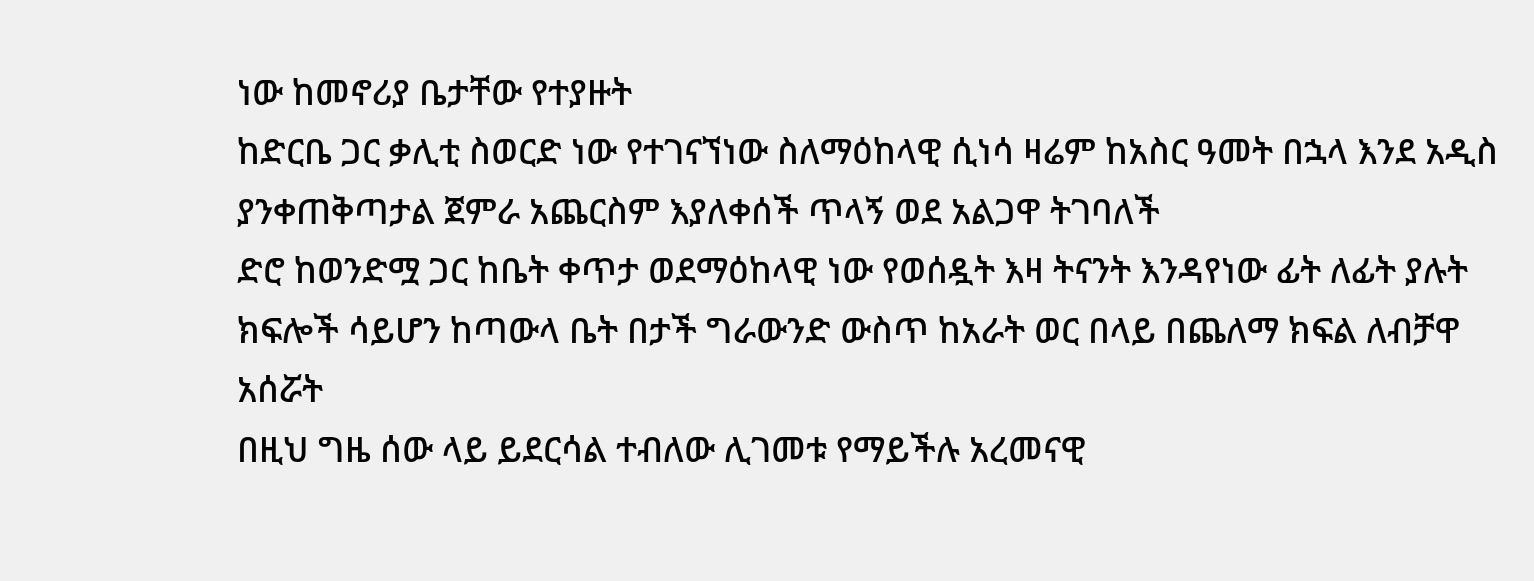ነው ከመኖሪያ ቤታቸው የተያዙት
ከድርቤ ጋር ቃሊቲ ስወርድ ነው የተገናኘነው ስለማዕከላዊ ሲነሳ ዛሬም ከአስር ዓመት በኋላ እንደ አዲስ ያንቀጠቅጣታል ጀምራ አጨርስም እያለቀሰች ጥላኝ ወደ አልጋዋ ትገባለች
ድሮ ከወንድሟ ጋር ከቤት ቀጥታ ወደማዕከላዊ ነው የወሰዷት እዛ ትናንት እንዳየነው ፊት ለፊት ያሉት ክፍሎች ሳይሆን ከጣውላ ቤት በታች ግራውንድ ውስጥ ከአራት ወር በላይ በጨለማ ክፍል ለብቻዋ አሰሯት
በዚህ ግዜ ሰው ላይ ይደርሳል ተብለው ሊገመቱ የማይችሉ አረመናዊ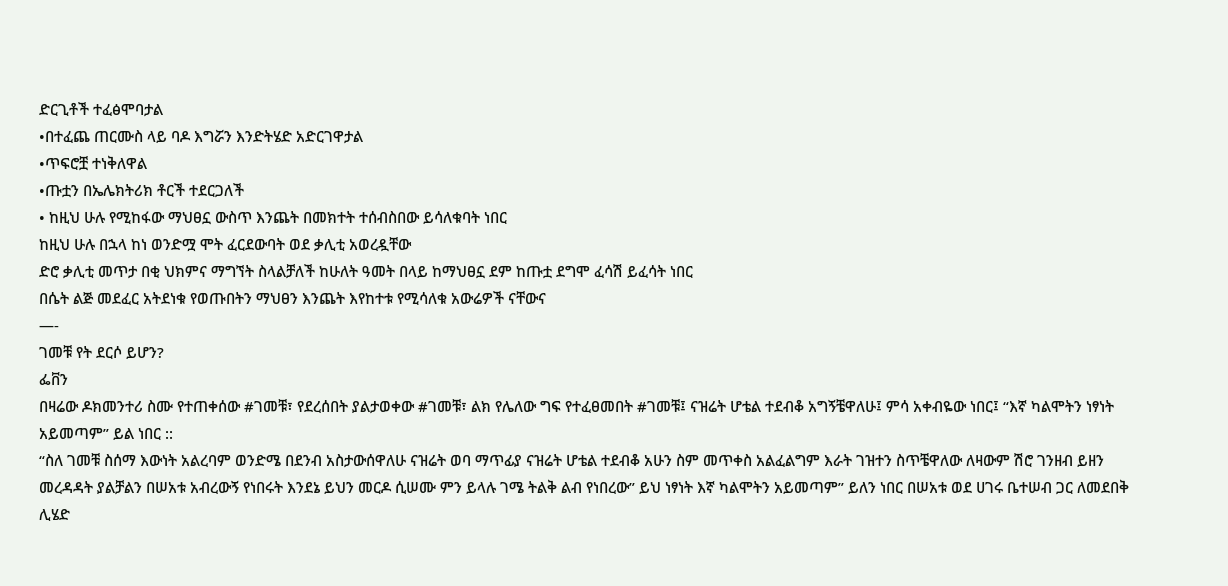ድርጊቶች ተፈፅሞባታል
•በተፈጨ ጠርሙስ ላይ ባዶ እግሯን እንድትሄድ አድርገዋታል
•ጥፍሮቿ ተነቅለዋል
•ጡቷን በኤሌክትሪክ ቶርች ተደርጋለች
• ከዚህ ሁሉ የሚከፋው ማህፀኗ ውስጥ እንጨት በመክተት ተሰብስበው ይሳለቁባት ነበር
ከዚህ ሁሉ በኋላ ከነ ወንድሟ ሞት ፈርደውባት ወደ ቃሊቲ አወረዷቸው
ድሮ ቃሊቲ መጥታ በቂ ህክምና ማግኘት ስላልቻለች ከሁለት ዓመት በላይ ከማህፀኗ ደም ከጡቷ ደግሞ ፈሳሽ ይፈሳት ነበር
በሴት ልጅ መደፈር አትደነቁ የወጡበትን ማህፀን እንጨት እየከተቱ የሚሳለቁ አውሬዎች ናቸውና
—-
ገመቹ የት ደርሶ ይሆን?
ፌቨን
በዛሬው ዶክመንተሪ ስሙ የተጠቀሰው #ገመቹ፣ የደረሰበት ያልታወቀው #ገመቹ፣ ልክ የሌለው ግፍ የተፈፀመበት #ገመቹ፤ ናዝሬት ሆቴል ተደብቆ አግኝቼዋለሁ፤ ምሳ አቀብዬው ነበር፤ “እኛ ካልሞትን ነፃነት አይመጣም” ይል ነበር ::
“ስለ ገመቹ ስሰማ እውነት አልረባም ወንድሜ በደንብ አስታውሰዋለሁ ናዝሬት ወባ ማጥፊያ ናዝሬት ሆቴል ተደብቆ አሁን ስም መጥቀስ አልፈልግም እራት ገዝተን ስጥቼዋለው ለዛውም ሽሮ ገንዘብ ይዘን መረዳዳት ያልቻልን በሠአቱ አብረውኝ የነበሩት እንደኔ ይህን መርዶ ሲሠሙ ምን ይላሉ ገሜ ትልቅ ልብ የነበረው” ይህ ነፃነት እኛ ካልሞትን አይመጣም” ይለን ነበር በሠአቱ ወደ ሀገሩ ቤተሠብ ጋር ለመደበቅ ሊሄድ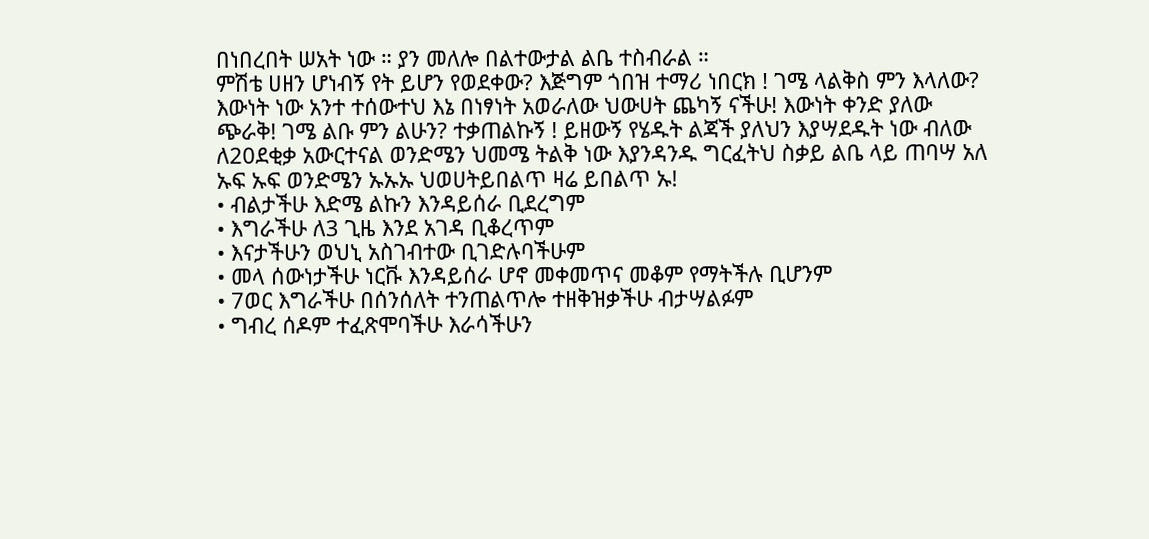በነበረበት ሠአት ነው ። ያን መለሎ በልተውታል ልቤ ተስብራል ።
ምሽቴ ሀዘን ሆነብኝ የት ይሆን የወደቀው? እጅግም ጎበዝ ተማሪ ነበርክ ! ገሜ ላልቅስ ምን እላለው? እውነት ነው አንተ ተሰውተህ እኔ በነፃነት አወራለው ህውሀት ጨካኝ ናችሁ! እውነት ቀንድ ያለው ጭራቅ! ገሜ ልቡ ምን ልሁን? ተቃጠልኩኝ ! ይዘውኝ የሄዱት ልጃች ያለህን እያሣደዱት ነው ብለው ለ20ደቂቃ አውርተናል ወንድሜን ህመሜ ትልቅ ነው እያንዳንዱ ግርፈትህ ስቃይ ልቤ ላይ ጠባሣ አለ ኡፍ ኡፍ ወንድሜን ኡኡኡ ህወሀትይበልጥ ዛሬ ይበልጥ ኡ!
• ብልታችሁ እድሜ ልኩን እንዳይሰራ ቢደረግም
• እግራችሁ ለ3 ጊዜ እንደ አገዳ ቢቆረጥም
• እናታችሁን ወህኒ አስገብተው ቢገድሉባችሁም
• መላ ሰውነታችሁ ነርቩ እንዳይሰራ ሆኖ መቀመጥና መቆም የማትችሉ ቢሆንም
• 7ወር እግራችሁ በሰንሰለት ተንጠልጥሎ ተዘቅዝቃችሁ ብታሣልፉም
• ግብረ ሰዶም ተፈጽሞባችሁ እራሳችሁን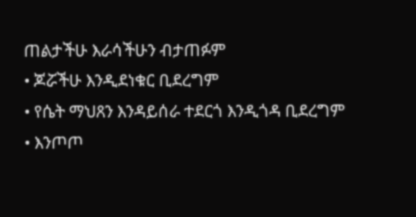ጠልታችሁ እራሳችሁን ብታጠፉም
• ጆሯችሁ እንዲደነቁር ቢደረግም
• የሴት ማህጸን እንዳይሰራ ተደርጎ እንዲጎዳ ቢደረግም
• እንጦጦ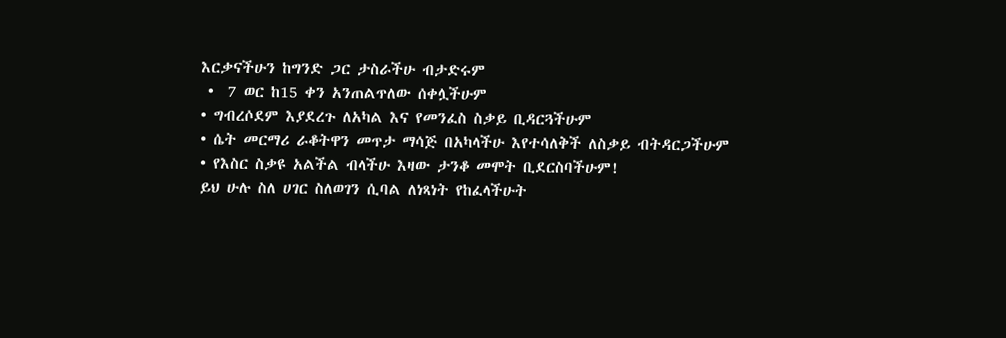እርቃናችሁን ከግንድ ጋር ታስራችሁ ብታድሩም
 •  7 ወር ከ15 ቀን አንጠልጥለው ሰቀሏችሁም
• ግብረሶደም እያደረጉ ለአካል እና የመንፈስ ስቃይ ቢዳርጓችሁም
• ሴት መርማሪ ራቆትዋን መጥታ ማሳጅ በአካላችሁ እየተሳለቅች ለስቃይ ብትዳርጋችሁም
• የእስር ስቃዩ አልችል ብላችሁ እዛው ታንቆ መሞት ቢደርስባችሁም!
ይህ ሁሉ ስለ ሀገር ስለወገን ሲባል ለነጻነት የከፈላችሁት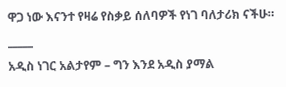ዋጋ ነው እናንተ የዛሬ የስቃይ ሰለባዎች የነገ ባለታሪክ ናችሁ።
_____
አዲስ ነገር አልታየም – ግን እንደ አዲስ ያማል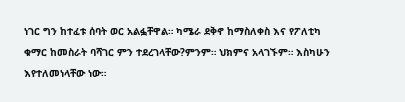ነገር ግን ከተፈቱ ሰባት ወር አልፏቸዋል። ካሜራ ደቅኖ ከማስለቀስ እና የፖለቲካ ቁማር ከመስራት ባሻገር ምን ተደረገላቸው?ምንም። ህክምና አላገኙም። እስካሁን እየተለመነላቸው ነው።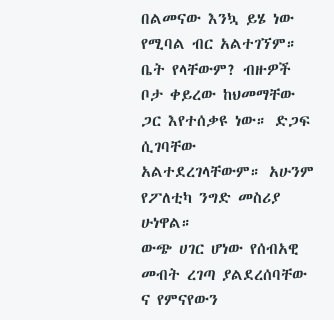በልመናው እንኳ ይሄ ነው የሚባል ብር አልተገኘም። ቤት የላቸውም? ብዙዎች ቦታ ቀይረው ከህመማቸው ጋር እየተሰቃዩ ነው። ድጋፍ ሲገባቸው አልተደረገላቸውም። አሁንም የፖለቲካ ንግድ መስሪያ ሁነዋል።
ውጭ ሀገር ሆነው የሰብአዊ መብት ረገጣ ያልደረሰባቸው ና የምናየውን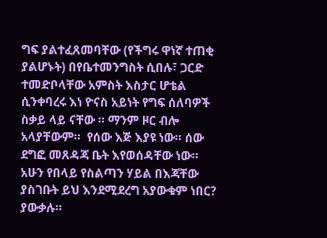ግፍ ያልተፈጸመባቸው (የችግሩ ዋነኛ ተጠቂ ያልሆኑት) በየቤተመንግስት ሲበሉ፣ ጋርድ ተመድቦላቸው አምስት እስታር ሆቴል ሲንቀባረሩ እነ ዮናስ አይነት የግፍ ሰለባዎች ስቃይ ላይ ናቸው ። ማንም ዞር ብሎ አላያቸውም።  የሰው እጅ እያዩ ነው። ሰው ደግፎ መጸዳጃ ቤት እየወሰዳቸው ነው።
አሁን የበላይ የስልጣን ሃይል በእጃቸው ያስገቡት ይህ እንደሚደረግ አያውቁም ነበር? ያውቃሉ።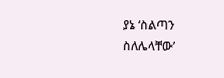ያኔ ‘ስልጣን ስለሌላቸው’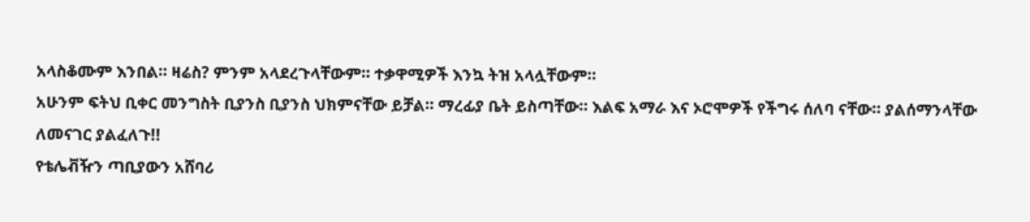አላስቆሙም እንበል። ዛሬስ? ምንም አላደረጉላቸውም። ተቃዋሚዎች እንኳ ትዝ አላሏቸውም።
አሁንም ፍትህ ቢቀር መንግስት ቢያንስ ቢያንስ ህክምናቸው ይቻል። ማረፊያ ቤት ይስጣቸው። እልፍ አማራ እና ኦሮሞዎች የችግሩ ሰለባ ናቸው። ያልሰማንላቸው ለመናገር ያልፈለጉ!!
የቴሌቭዥን ጣቢያውን አሸባሪ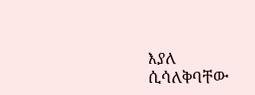እያለ ሲሳለቅባቸው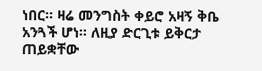ነበር። ዛሬ መንግስት ቀይሮ አዛኝ ቅቤ አንጓች ሆነ። ለዚያ ድርጊቱ ይቅርታ ጠይቋቸው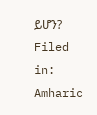ይሆን?
Filed in: Amharic